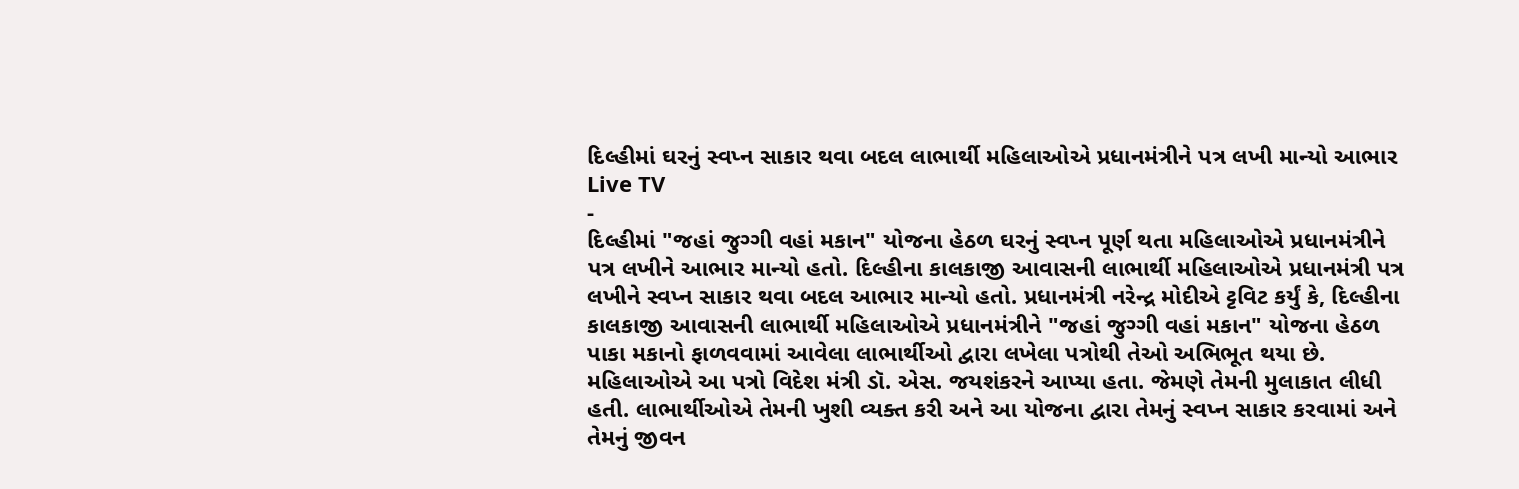દિલ્હીમાં ઘરનું સ્વપ્ન સાકાર થવા બદલ લાભાર્થી મહિલાઓએ પ્રધાનમંત્રીને પત્ર લખી માન્યો આભાર
Live TV
-
દિલ્હીમાં "જહાં જુગ્ગી વહાં મકાન" યોજના હેઠળ ઘરનું સ્વપ્ન પૂર્ણ થતા મહિલાઓએ પ્રધાનમંત્રીને પત્ર લખીને આભાર માન્યો હતો. દિલ્હીના કાલકાજી આવાસની લાભાર્થી મહિલાઓએ પ્રધાનમંત્રી પત્ર લખીને સ્વપ્ન સાકાર થવા બદલ આભાર માન્યો હતો. પ્રધાનમંત્રી નરેન્દ્ર મોદીએ ટ્ટવિટ કર્યું કે, દિલ્હીના કાલકાજી આવાસની લાભાર્થી મહિલાઓએ પ્રધાનમંત્રીને "જહાં જુગ્ગી વહાં મકાન" યોજના હેઠળ પાકા મકાનો ફાળવવામાં આવેલા લાભાર્થીઓ દ્વારા લખેલા પત્રોથી તેઓ અભિભૂત થયા છે. મહિલાઓએ આ પત્રો વિદેશ મંત્રી ડૉ. એસ. જયશંકરને આપ્યા હતા. જેમણે તેમની મુલાકાત લીધી હતી. લાભાર્થીઓએ તેમની ખુશી વ્યક્ત કરી અને આ યોજના દ્વારા તેમનું સ્વપ્ન સાકાર કરવામાં અને તેમનું જીવન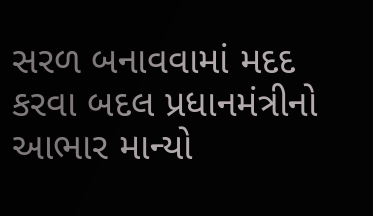સરળ બનાવવામાં મદદ કરવા બદલ પ્રધાનમંત્રીનો આભાર માન્યો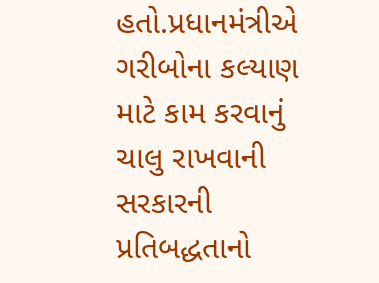હતો.પ્રધાનમંત્રીએ ગરીબોના કલ્યાણ માટે કામ કરવાનું ચાલુ રાખવાની સરકારની પ્રતિબદ્ધતાનો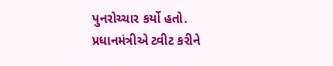પુનરોચ્ચાર કર્યો હતો.
પ્રધાનમંત્રીએ ટ્વીટ કરીને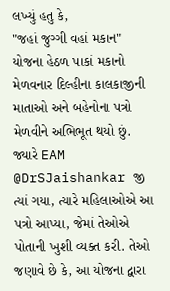લખ્યું હતુ કે,
"જહાં જુગ્ગી વહાં મકાન" યોજના હેઠળ પાકાં મકાનો મેળવનાર દિલ્હીના કાલકાજીની માતાઓ અને બહેનોના પત્રો મેળવીને અભિભૂત થયો છું. જ્યારે EAM @DrSJaishankar જી ત્યાં ગયા, ત્યારે મહિલાઓએ આ પત્રો આપ્યા, જેમાં તેઓએ પોતાની ખુશી વ્યક્ત કરી. તેઓ જણાવે છે કે, આ યોજના દ્વારા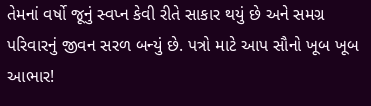તેમનાં વર્ષો જૂનું સ્વપ્ન કેવી રીતે સાકાર થયું છે અને સમગ્ર પરિવારનું જીવન સરળ બન્યું છે. પત્રો માટે આપ સૌનો ખૂબ ખૂબ આભાર!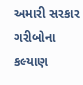અમારી સરકાર ગરીબોના કલ્યાણ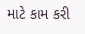માટે કામ કરી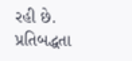રહી છે. પ્રતિબદ્ધતા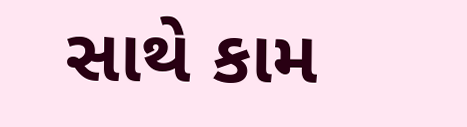સાથે કામ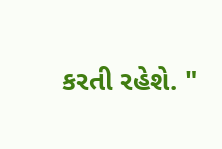કરતી રહેશે. "